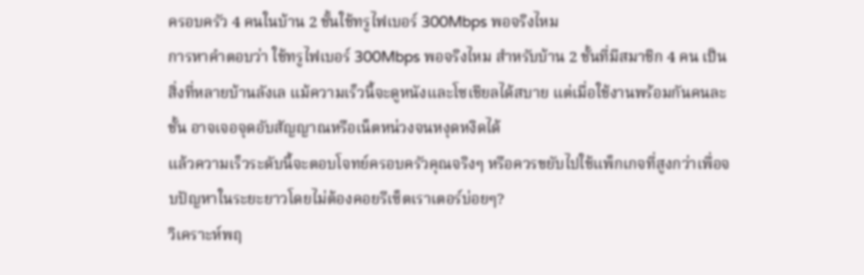ครอบครัว 4 คนในบ้าน 2 ชั้นใช้ทรูไฟเบอร์ 300Mbps พอจริงไหม
การหาคำตอบว่า ใช้ทรูไฟเบอร์ 300Mbps พอจริงไหม สำหรับบ้าน 2 ชั้นที่มีสมาชิก 4 คน เป็นสิ่งที่หลายบ้านลังเล แม้ความเร็วนี้จะดูหนังและโซเชียลได้สบาย แต่เมื่อใช้งานพร้อมกันคนละชั้น อาจเจอจุดอับสัญญาณหรือเน็ตหน่วงจนหงุดหงิดได้
แล้วความเร็วระดับนี้จะตอบโจทย์ครอบครัวคุณจริงๆ หรือควรขยับไปใช้แพ็กเกจที่สูงกว่าเพื่อจบปัญหาในระยะยาวโดยไม่ต้องคอยรีเซ็ตเราเตอร์บ่อยๆ?
วิเคราะห์พฤ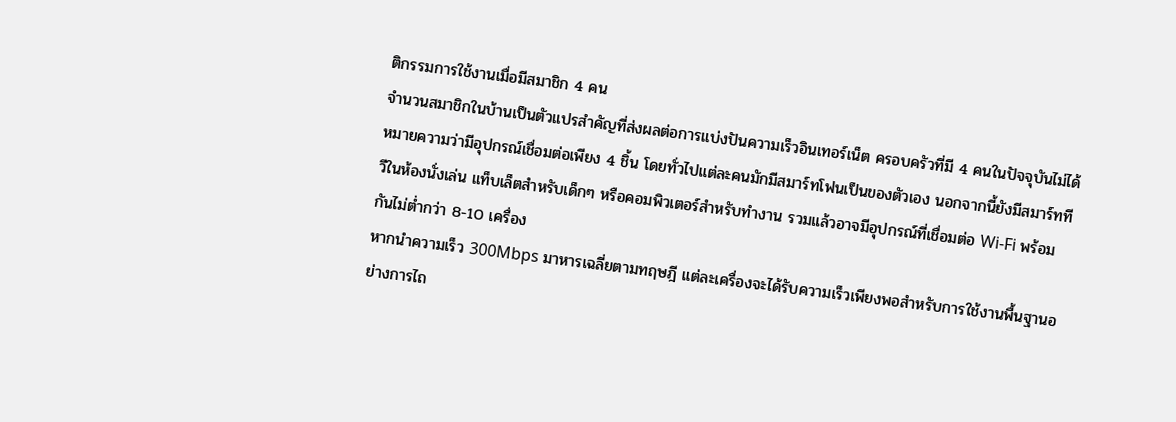ติกรรมการใช้งานเมื่อมีสมาชิก 4 คน
จำนวนสมาชิกในบ้านเป็นตัวแปรสำคัญที่ส่งผลต่อการแบ่งปันความเร็วอินเทอร์เน็ต ครอบครัวที่มี 4 คนในปัจจุบันไม่ได้หมายความว่ามีอุปกรณ์เชื่อมต่อเพียง 4 ชิ้น โดยทั่วไปแต่ละคนมักมีสมาร์ทโฟนเป็นของตัวเอง นอกจากนี้ยังมีสมาร์ททีวีในห้องนั่งเล่น แท็บเล็ตสำหรับเด็กๆ หรือคอมพิวเตอร์สำหรับทำงาน รวมแล้วอาจมีอุปกรณ์ที่เชื่อมต่อ Wi-Fi พร้อมกันไม่ต่ำกว่า 8-10 เครื่อง
หากนำความเร็ว 300Mbps มาหารเฉลี่ยตามทฤษฎี แต่ละเครื่องจะได้รับความเร็วเพียงพอสำหรับการใช้งานพื้นฐานอย่างการไถ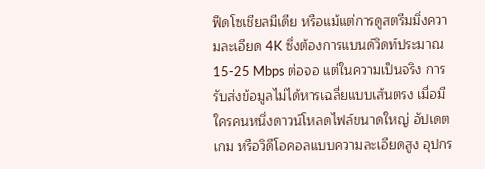ฟีดโซเชียลมีเดีย หรือแม้แต่การดูสตรีมมิ่งความละเอียด 4K ซึ่งต้องการแบนด์วิดท์ประมาณ 15-25 Mbps ต่อจอ แต่ในความเป็นจริง การรับส่งข้อมูลไม่ได้หารเฉลี่ยแบบเส้นตรง เมื่อมีใครคนหนึ่งดาวน์โหลดไฟล์ขนาดใหญ่ อัปเดตเกม หรือวิดีโอคอลแบบความละเอียดสูง อุปกร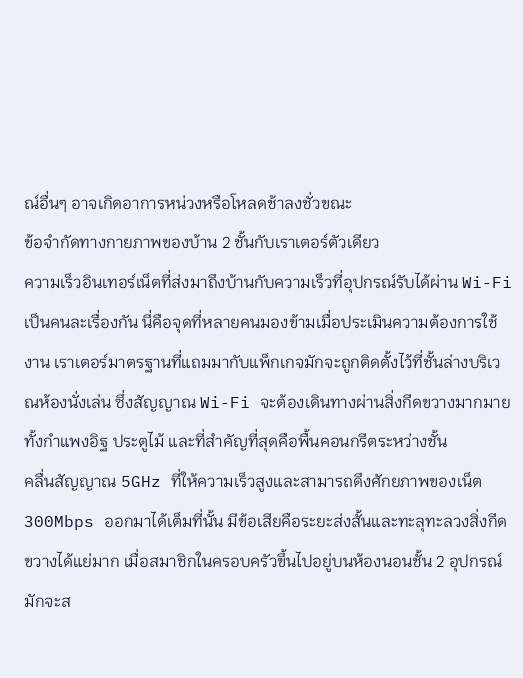ณ์อื่นๆ อาจเกิดอาการหน่วงหรือโหลดช้าลงชั่วขณะ
ข้อจำกัดทางกายภาพของบ้าน 2 ชั้นกับเราเตอร์ตัวเดียว
ความเร็วอินเทอร์เน็ตที่ส่งมาถึงบ้านกับความเร็วที่อุปกรณ์รับได้ผ่าน Wi-Fi เป็นคนละเรื่องกัน นี่คือจุดที่หลายคนมองข้ามเมื่อประเมินความต้องการใช้งาน เราเตอร์มาตรฐานที่แถมมากับแพ็กเกจมักจะถูกติดตั้งไว้ที่ชั้นล่างบริเวณห้องนั่งเล่น ซึ่งสัญญาณ Wi-Fi จะต้องเดินทางผ่านสิ่งกีดขวางมากมาย ทั้งกำแพงอิฐ ประตูไม้ และที่สำคัญที่สุดคือพื้นคอนกรีตระหว่างชั้น
คลื่นสัญญาณ 5GHz ที่ให้ความเร็วสูงและสามารถดึงศักยภาพของเน็ต 300Mbps ออกมาได้เต็มที่นั้น มีข้อเสียคือระยะส่งสั้นและทะลุทะลวงสิ่งกีดขวางได้แย่มาก เมื่อสมาชิกในครอบครัวขึ้นไปอยู่บนห้องนอนชั้น 2 อุปกรณ์มักจะส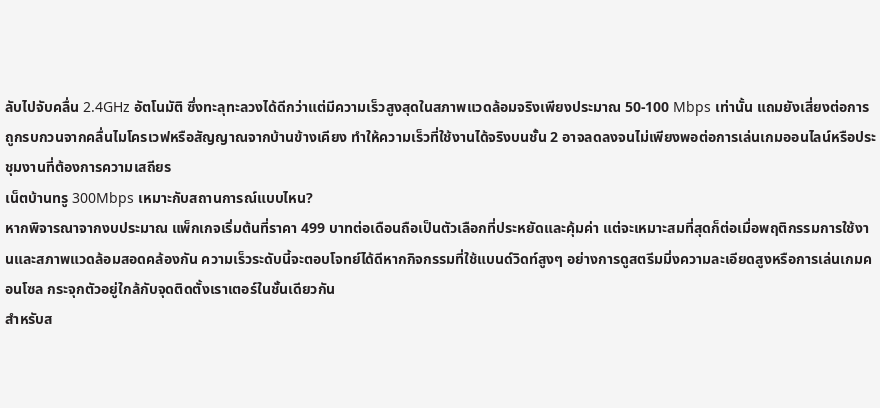ลับไปจับคลื่น 2.4GHz อัตโนมัติ ซึ่งทะลุทะลวงได้ดีกว่าแต่มีความเร็วสูงสุดในสภาพแวดล้อมจริงเพียงประมาณ 50-100 Mbps เท่านั้น แถมยังเสี่ยงต่อการถูกรบกวนจากคลื่นไมโครเวฟหรือสัญญาณจากบ้านข้างเคียง ทำให้ความเร็วที่ใช้งานได้จริงบนชั้น 2 อาจลดลงจนไม่เพียงพอต่อการเล่นเกมออนไลน์หรือประชุมงานที่ต้องการความเสถียร
เน็ตบ้านทรู 300Mbps เหมาะกับสถานการณ์แบบไหน?
หากพิจารณาจากงบประมาณ แพ็กเกจเริ่มต้นที่ราคา 499 บาทต่อเดือนถือเป็นตัวเลือกที่ประหยัดและคุ้มค่า แต่จะเหมาะสมที่สุดก็ต่อเมื่อพฤติกรรมการใช้งานและสภาพแวดล้อมสอดคล้องกัน ความเร็วระดับนี้จะตอบโจทย์ได้ดีหากกิจกรรมที่ใช้แบนด์วิดท์สูงๆ อย่างการดูสตรีมมิ่งความละเอียดสูงหรือการเล่นเกมคอนโซล กระจุกตัวอยู่ใกล้กับจุดติดตั้งเราเตอร์ในชั้นเดียวกัน
สำหรับส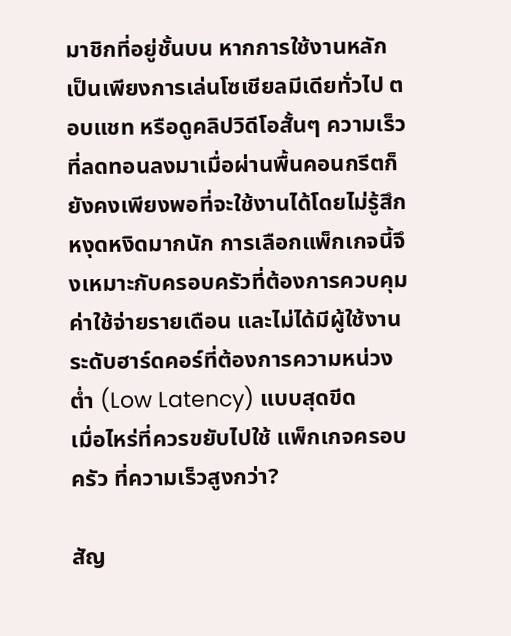มาชิกที่อยู่ชั้นบน หากการใช้งานหลักเป็นเพียงการเล่นโซเชียลมีเดียทั่วไป ตอบแชท หรือดูคลิปวิดีโอสั้นๆ ความเร็วที่ลดทอนลงมาเมื่อผ่านพื้นคอนกรีตก็ยังคงเพียงพอที่จะใช้งานได้โดยไม่รู้สึกหงุดหงิดมากนัก การเลือกแพ็กเกจนี้จึงเหมาะกับครอบครัวที่ต้องการควบคุมค่าใช้จ่ายรายเดือน และไม่ได้มีผู้ใช้งานระดับฮาร์ดคอร์ที่ต้องการความหน่วงต่ำ (Low Latency) แบบสุดขีด
เมื่อไหร่ที่ควรขยับไปใช้ แพ็กเกจครอบครัว ที่ความเร็วสูงกว่า?

สัญ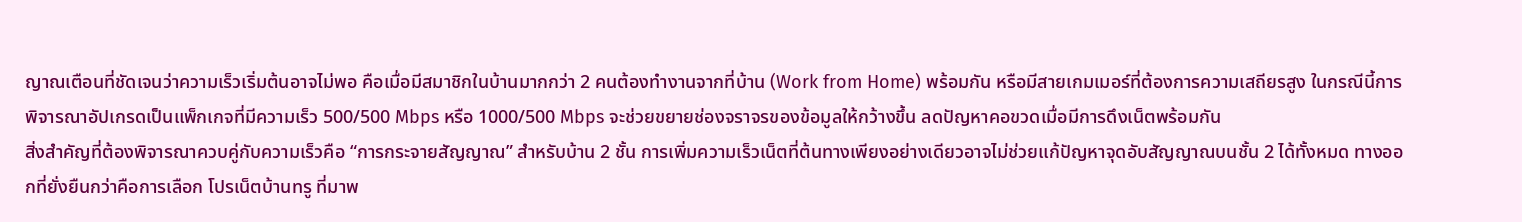ญาณเตือนที่ชัดเจนว่าความเร็วเริ่มต้นอาจไม่พอ คือเมื่อมีสมาชิกในบ้านมากกว่า 2 คนต้องทำงานจากที่บ้าน (Work from Home) พร้อมกัน หรือมีสายเกมเมอร์ที่ต้องการความเสถียรสูง ในกรณีนี้การพิจารณาอัปเกรดเป็นแพ็กเกจที่มีความเร็ว 500/500 Mbps หรือ 1000/500 Mbps จะช่วยขยายช่องจราจรของข้อมูลให้กว้างขึ้น ลดปัญหาคอขวดเมื่อมีการดึงเน็ตพร้อมกัน
สิ่งสำคัญที่ต้องพิจารณาควบคู่กับความเร็วคือ “การกระจายสัญญาณ” สำหรับบ้าน 2 ชั้น การเพิ่มความเร็วเน็ตที่ต้นทางเพียงอย่างเดียวอาจไม่ช่วยแก้ปัญหาจุดอับสัญญาณบนชั้น 2 ได้ทั้งหมด ทางออกที่ยั่งยืนกว่าคือการเลือก โปรเน็ตบ้านทรู ที่มาพ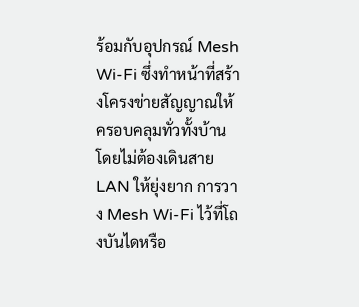ร้อมกับอุปกรณ์ Mesh Wi-Fi ซึ่งทำหน้าที่สร้างโครงข่ายสัญญาณให้ครอบคลุมทั่วทั้งบ้าน โดยไม่ต้องเดินสาย LAN ให้ยุ่งยาก การวาง Mesh Wi-Fi ไว้ที่โถงบันไดหรือ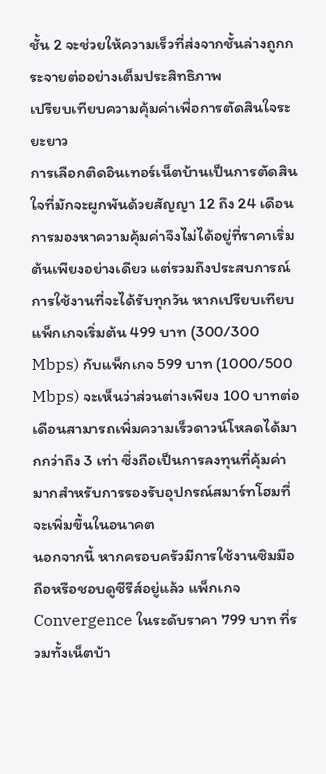ชั้น 2 จะช่วยให้ความเร็วที่ส่งจากชั้นล่างถูกกระจายต่ออย่างเต็มประสิทธิภาพ
เปรียบเทียบความคุ้มค่าเพื่อการตัดสินใจระยะยาว
การเลือกติดอินเทอร์เน็ตบ้านเป็นการตัดสินใจที่มักจะผูกพันด้วยสัญญา 12 ถึง 24 เดือน การมองหาความคุ้มค่าจึงไม่ได้อยู่ที่ราคาเริ่มต้นเพียงอย่างเดียว แต่รวมถึงประสบการณ์การใช้งานที่จะได้รับทุกวัน หากเปรียบเทียบแพ็กเกจเริ่มต้น 499 บาท (300/300 Mbps) กับแพ็กเกจ 599 บาท (1000/500 Mbps) จะเห็นว่าส่วนต่างเพียง 100 บาทต่อเดือนสามารถเพิ่มความเร็วดาวน์โหลดได้มากกว่าถึง 3 เท่า ซึ่งถือเป็นการลงทุนที่คุ้มค่ามากสำหรับการรองรับอุปกรณ์สมาร์ทโฮมที่จะเพิ่มขึ้นในอนาคต
นอกจากนี้ หากครอบครัวมีการใช้งานซิมมือถือหรือชอบดูซีรีส์อยู่แล้ว แพ็กเกจ Convergence ในระดับราคา 799 บาท ที่รวมทั้งเน็ตบ้า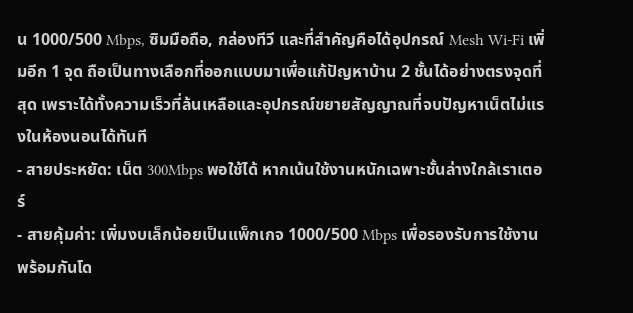น 1000/500 Mbps, ซิมมือถือ, กล่องทีวี และที่สำคัญคือได้อุปกรณ์ Mesh Wi-Fi เพิ่มอีก 1 จุด ถือเป็นทางเลือกที่ออกแบบมาเพื่อแก้ปัญหาบ้าน 2 ชั้นได้อย่างตรงจุดที่สุด เพราะได้ทั้งความเร็วที่ล้นเหลือและอุปกรณ์ขยายสัญญาณที่จบปัญหาเน็ตไม่แรงในห้องนอนได้ทันที
- สายประหยัด: เน็ต 300Mbps พอใช้ได้ หากเน้นใช้งานหนักเฉพาะชั้นล่างใกล้เราเตอร์
- สายคุ้มค่า: เพิ่มงบเล็กน้อยเป็นแพ็กเกจ 1000/500 Mbps เพื่อรองรับการใช้งานพร้อมกันโด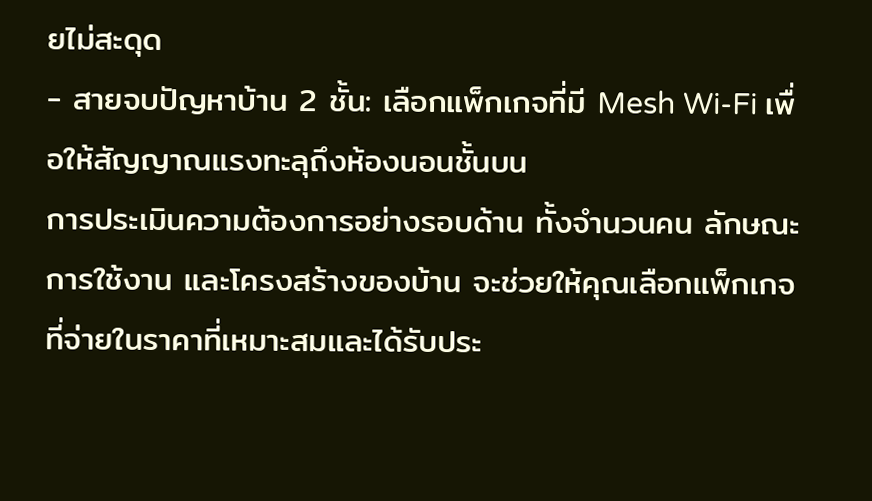ยไม่สะดุด
- สายจบปัญหาบ้าน 2 ชั้น: เลือกแพ็กเกจที่มี Mesh Wi-Fi เพื่อให้สัญญาณแรงทะลุถึงห้องนอนชั้นบน
การประเมินความต้องการอย่างรอบด้าน ทั้งจำนวนคน ลักษณะการใช้งาน และโครงสร้างของบ้าน จะช่วยให้คุณเลือกแพ็กเกจที่จ่ายในราคาที่เหมาะสมและได้รับประ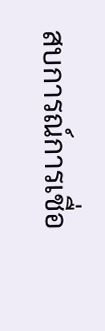สบการณ์การเชื่อ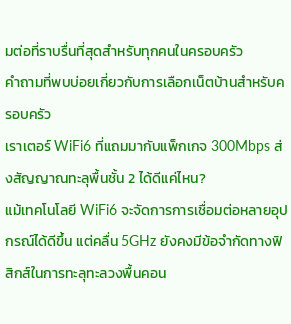มต่อที่ราบรื่นที่สุดสำหรับทุกคนในครอบครัว
คำถามที่พบบ่อยเกี่ยวกับการเลือกเน็ตบ้านสำหรับครอบครัว
เราเตอร์ WiFi6 ที่แถมมากับแพ็กเกจ 300Mbps ส่งสัญญาณทะลุพื้นชั้น 2 ได้ดีแค่ไหน?
แม้เทคโนโลยี WiFi6 จะจัดการการเชื่อมต่อหลายอุปกรณ์ได้ดีขึ้น แต่คลื่น 5GHz ยังคงมีข้อจำกัดทางฟิสิกส์ในการทะลุทะลวงพื้นคอน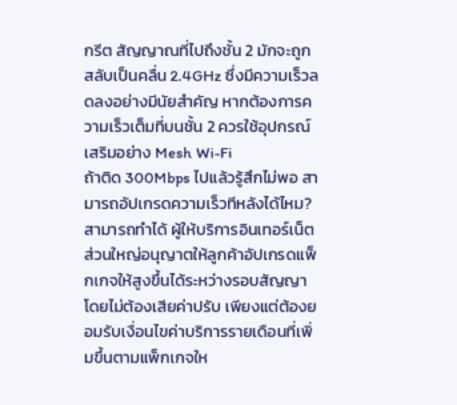กรีต สัญญาณที่ไปถึงชั้น 2 มักจะถูกสลับเป็นคลื่น 2.4GHz ซึ่งมีความเร็วลดลงอย่างมีนัยสำคัญ หากต้องการความเร็วเต็มที่บนชั้น 2 ควรใช้อุปกรณ์เสริมอย่าง Mesh Wi-Fi
ถ้าติด 300Mbps ไปแล้วรู้สึกไม่พอ สามารถอัปเกรดความเร็วทีหลังได้ไหม?
สามารถทำได้ ผู้ให้บริการอินเทอร์เน็ตส่วนใหญ่อนุญาตให้ลูกค้าอัปเกรดแพ็กเกจให้สูงขึ้นได้ระหว่างรอบสัญญาโดยไม่ต้องเสียค่าปรับ เพียงแต่ต้องยอมรับเงื่อนไขค่าบริการรายเดือนที่เพิ่มขึ้นตามแพ็กเกจให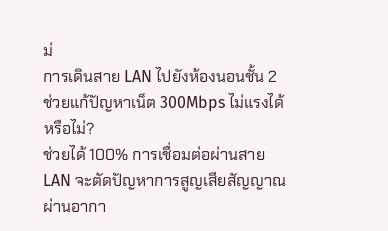ม่
การเดินสาย LAN ไปยังห้องนอนชั้น 2 ช่วยแก้ปัญหาเน็ต 300Mbps ไม่แรงได้หรือไม่?
ช่วยได้ 100% การเชื่อมต่อผ่านสาย LAN จะตัดปัญหาการสูญเสียสัญญาณผ่านอากา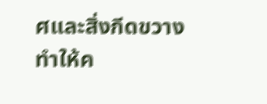ศและสิ่งกีดขวาง ทำให้ค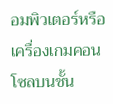อมพิวเตอร์หรือเครื่องเกมคอนโซลบนชั้น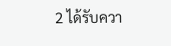2 ได้รับควา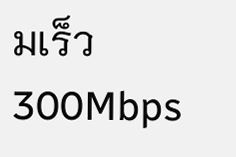มเร็ว 300Mbps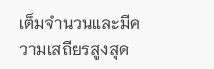เต็มจำนวนและมีความเสถียรสูงสุด